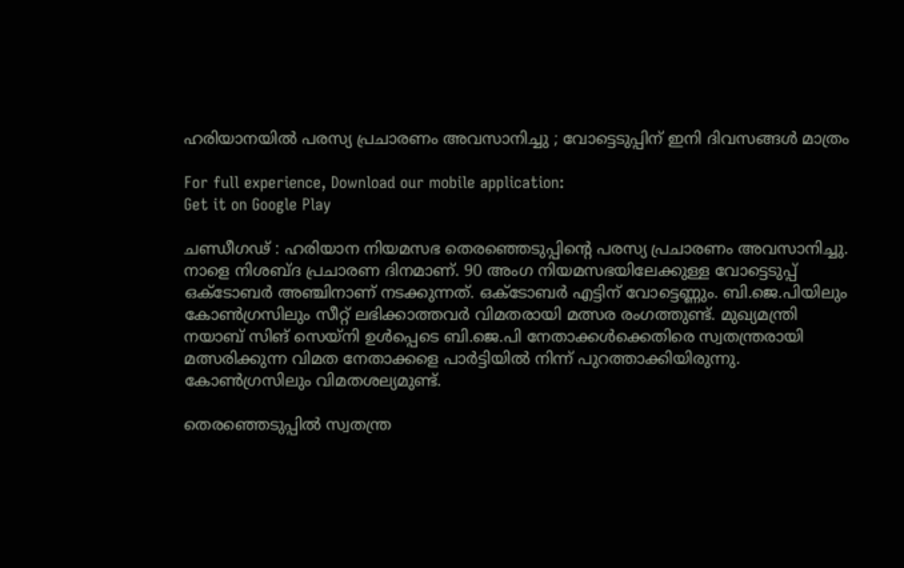ഹരിയാനയിൽ പരസ്യ പ്രചാരണം അവസാനിച്ചു ; വോട്ടെടുപ്പിന് ഇനി ദിവസങ്ങൾ മാത്രം

For full experience, Download our mobile application:
Get it on Google Play

ചണ്ഡീഗഢ് : ഹരിയാന നിയമസഭ തെരഞ്ഞെടുപ്പിന്‍റെ പരസ്യ പ്രചാരണം അവസാനിച്ചു. നാളെ നിശബ്ദ പ്രചാരണ ദിനമാണ്. 90 അംഗ നിയമസഭയിലേക്കുള്ള വോട്ടെടുപ്പ് ഒക്ടോബർ അഞ്ചിനാണ് നടക്കുന്നത്. ഒക്ടോബർ എട്ടിന് വോട്ടെണ്ണും. ബി.ജെ.പിയിലും കോൺഗ്രസിലും സീറ്റ് ലഭിക്കാത്തവർ വിമതരായി മത്സര രംഗത്തുണ്ട്. മുഖ്യമന്ത്രി നയാബ് സിങ് സെയ്‌നി ഉൾപ്പെടെ ബി.ജെ.പി നേതാക്കൾക്കെതിരെ സ്വതന്ത്രരായി മത്സരിക്കുന്ന വിമത നേതാക്കളെ പാർട്ടിയിൽ നിന്ന് പുറത്താക്കിയിരുന്നു. കോൺഗ്രസിലും വിമതശല്യമുണ്ട്.

തെരഞ്ഞെടുപ്പിൽ സ്വതന്ത്ര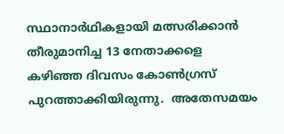സ്ഥാനാർഥികളായി മത്സരിക്കാൻ തീരുമാനിച്ച 13 നേതാക്കളെ കഴിഞ്ഞ ദിവസം കോൺഗ്രസ് പുറത്താക്കിയിരുന്നു.  അതേസമയം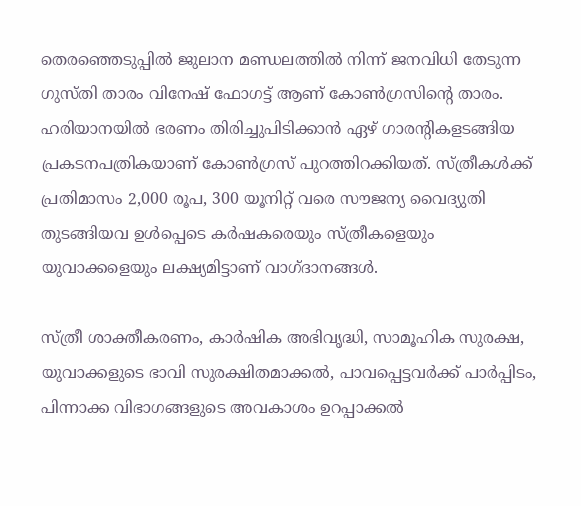തെരഞ്ഞെടുപ്പിൽ ജുലാന മണ്ഡലത്തിൽ നിന്ന് ജനവിധി തേടുന്ന ഗുസ്തി താരം വിനേഷ് ഫോഗട്ട് ആണ് കോൺഗ്രസിന്‍റെ താരം. ഹരിയാനയിൽ ഭരണം തിരിച്ചുപിടിക്കാൻ ഏഴ് ഗാരന്റികളടങ്ങിയ പ്രകടനപത്രികയാണ് കോൺഗ്രസ് പുറത്തിറക്കിയത്. സ്ത്രീകൾക്ക് പ്രതിമാസം 2,000 രൂപ, 300 യൂനിറ്റ് വരെ സൗജന്യ വൈദ്യുതി തുടങ്ങിയവ ഉൾപ്പെടെ കർഷകരെയും സ്ത്രീകളെയും യുവാക്കളെയും ലക്ഷ്യമിട്ടാണ് വാഗ്ദാനങ്ങൾ.

സ്ത്രീ ശാക്തീകരണം, കാർഷിക അഭിവൃദ്ധി, സാമൂഹിക സുരക്ഷ, യുവാക്കളുടെ ഭാവി സുരക്ഷിതമാക്കൽ, പാവപ്പെട്ടവർക്ക് പാർപ്പിടം, പിന്നാക്ക വിഭാഗങ്ങളുടെ അവകാശം ഉറപ്പാക്കൽ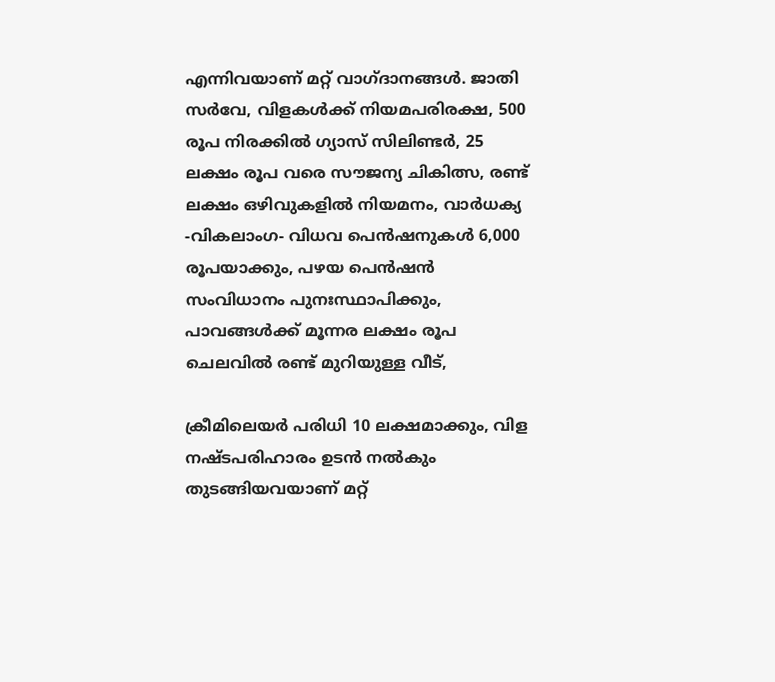എന്നിവയാണ് മറ്റ് വാഗ്ദാനങ്ങൾ. ജാതി സർവേ, വിളകൾക്ക് നിയമപരിരക്ഷ, 500 രൂപ നിരക്കിൽ ഗ്യാസ് സിലിണ്ടർ, 25 ലക്ഷം രൂപ വരെ സൗജന്യ ചികിത്സ, രണ്ട് ലക്ഷം ഒഴിവുകളിൽ നിയമനം, വാർധക്യ -വികലാംഗ- വിധവ പെൻഷനുകൾ 6,000 രൂപയാക്കും, പഴയ പെൻഷൻ സംവിധാനം പുനഃസ്ഥാപിക്കും, പാവങ്ങൾക്ക് മൂന്നര ലക്ഷം രൂപ ചെലവിൽ രണ്ട് മുറിയുള്ള വീട്,

ക്രീമിലെയർ പരിധി 10 ലക്ഷമാക്കും, വിള നഷ്ടപരിഹാരം ഉടൻ നൽകും തുടങ്ങിയവയാണ് മറ്റ്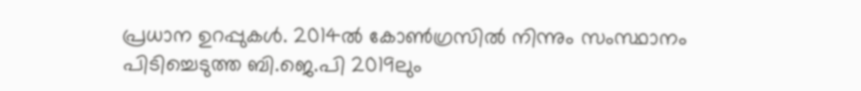പ്രധാന ഉറപ്പുകൾ. 2014ൽ കോൺഗ്രസിൽ നിന്നും സംസ്ഥാനം പിടിച്ചെടുത്ത ബി.ജെ.പി 2019ലും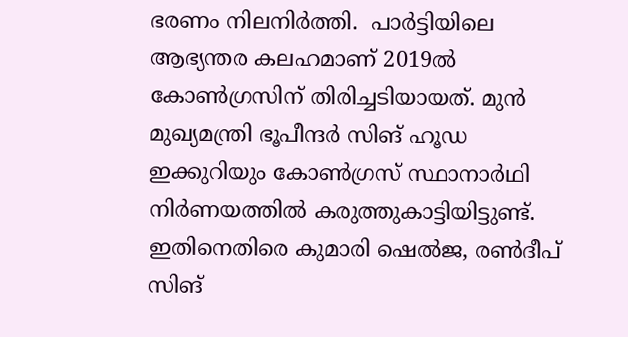ഭരണം നിലനിർത്തി.  പാർട്ടിയിലെ ആഭ്യന്തര കലഹമാണ് 2019ൽ കോൺഗ്രസിന് തിരിച്ചടിയായത്. മുൻ മുഖ്യമന്ത്രി ഭൂപീന്ദർ സിങ് ഹൂഡ ഇക്കുറിയും കോൺഗ്രസ് സ്ഥാനാർഥി നിർണയത്തിൽ കരുത്തുകാട്ടിയിട്ടുണ്ട്. ഇതിനെതിരെ കുമാരി ഷെൽജ, രൺദീപ് സിങ്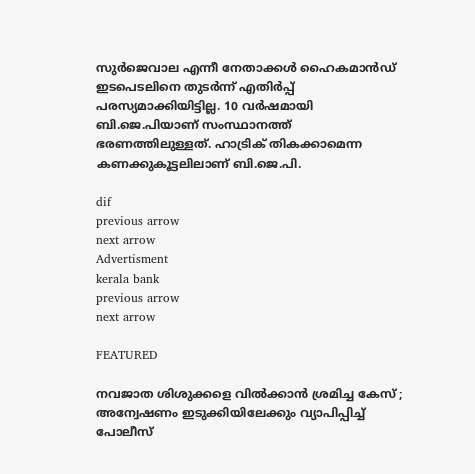സുർജെവാല എന്നീ നേതാക്കൾ ഹൈകമാൻഡ് ഇടപെടലിനെ തുടർന്ന് എതിർപ്പ് പരസ്യമാക്കിയിട്ടില്ല. 10 വർഷമായി ബി.ജെ.പിയാണ് സംസ്ഥാനത്ത് ഭരണത്തിലുള്ളത്. ഹാട്രിക് തികക്കാമെന്ന കണക്കുകൂട്ടലിലാണ് ബി.ജെ.പി.

dif
previous arrow
next arrow
Advertisment
kerala bank
previous arrow
next arrow

FEATURED

നവജാത ശിശുക്കളെ വിൽക്കാൻ ശ്രമിച്ച കേസ് ; അന്വേഷണം ഇടുക്കിയിലേക്കും വ്യാപിപ്പിച്ച് പോലീസ്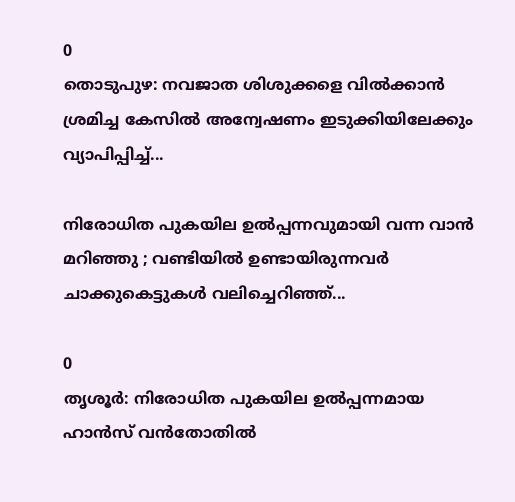0
തൊടുപുഴ: നവജാത ശിശുക്കളെ വിൽക്കാൻ ശ്രമിച്ച കേസിൽ അന്വേഷണം ഇടുക്കിയിലേക്കും വ്യാപിപ്പിച്ച്...

നിരോധിത പുകയില ഉല്‍പ്പന്നവുമായി വന്ന വാൻ മറിഞ്ഞു ; വണ്ടിയില്‍ ഉണ്ടായിരുന്നവർ ചാക്കുകെട്ടുകൾ വലിച്ചെറിഞ്ഞ്...

0
തൃശൂര്‍: നിരോധിത പുകയില ഉല്‍പ്പന്നമായ ഹാന്‍സ് വന്‍തോതില്‍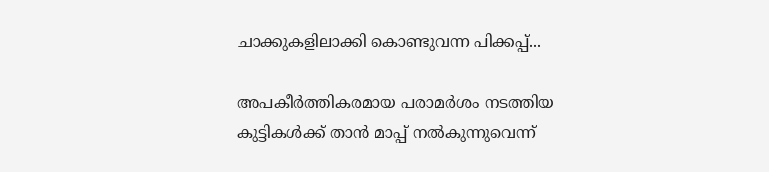ചാക്കുകളിലാക്കി കൊണ്ടുവന്ന പിക്കപ്പ്...

അപകീർത്തികരമായ പരാമർശം നടത്തിയ കുട്ടികൾക്ക് താൻ മാപ്പ് നൽകുന്നുവെന്ന്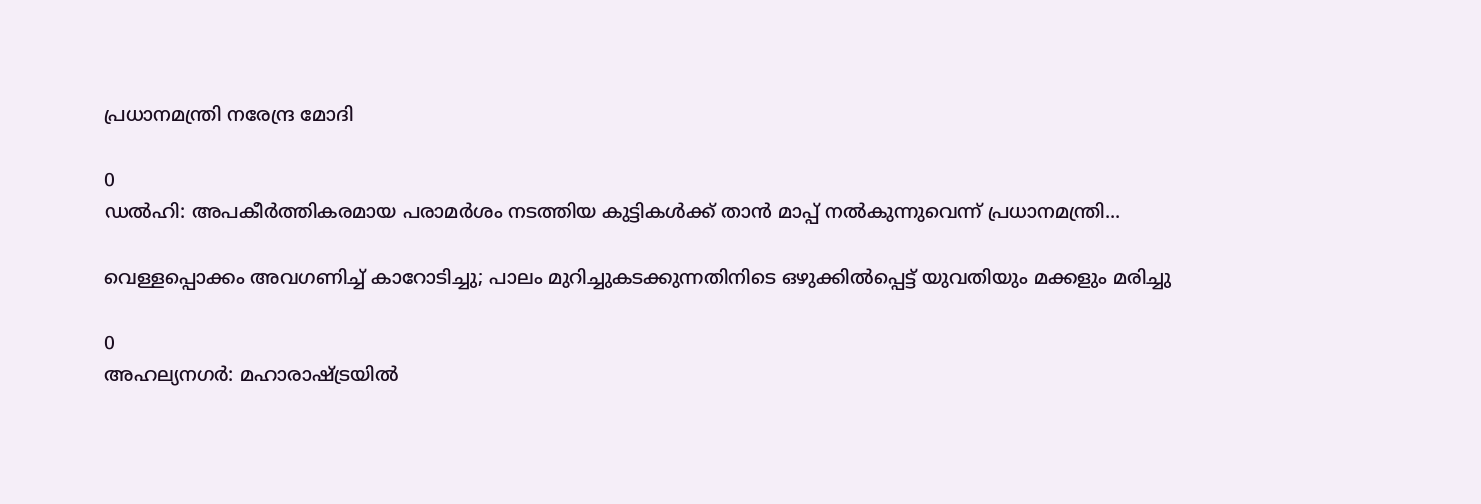പ്രധാനമന്ത്രി നരേന്ദ്ര മോദി

0
ഡൽഹി: അപകീർത്തികരമായ പരാമർശം നടത്തിയ കുട്ടികൾക്ക് താൻ മാപ്പ് നൽകുന്നുവെന്ന് പ്രധാനമന്ത്രി...

വെള്ളപ്പൊക്കം അവഗണിച്ച് കാറോടിച്ചു; പാലം മുറിച്ചുകടക്കുന്നതിനിടെ ഒഴുക്കിൽപ്പെട്ട് യുവതിയും മക്കളും മരിച്ചു

0
അഹല്യനഗര്‍: മഹാരാഷ്ട്രയില്‍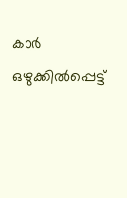കാര്‍ ഒഴുക്കില്‍പ്പെട്ട്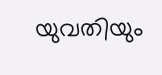യുവതിയും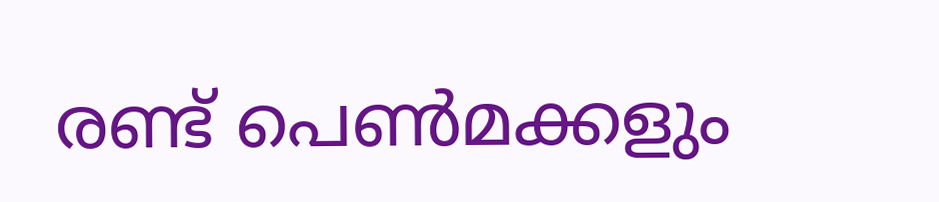രണ്ട് പെണ്‍മക്കളും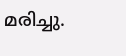മരിച്ചു.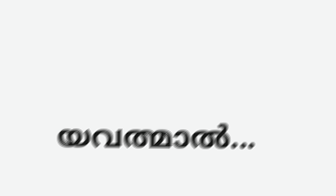യവത്മാല്‍...